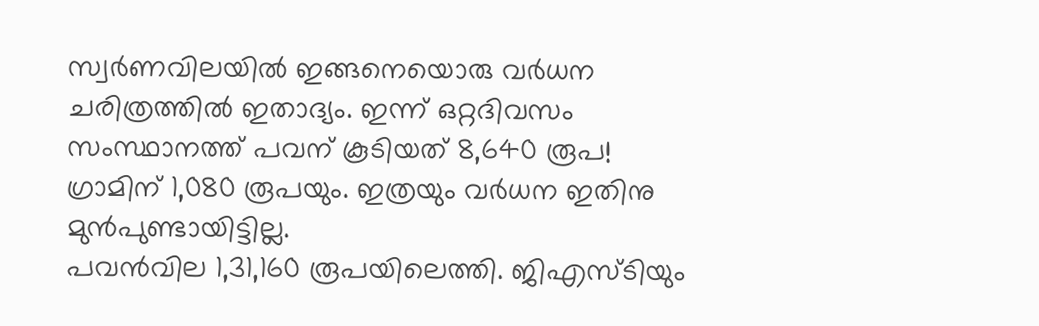സ്വർണവിലയിൽ ഇങ്ങനെയൊരു വർധന ചരിത്രത്തിൽ ഇതാദ്യം. ഇന്ന് ഒറ്റദിവസം സംസ്ഥാനത്ത് പവന് കൂടിയത് 8,640 രൂപ!
ഗ്രാമിന് 1,080 രൂപയും. ഇത്രയും വർധന ഇതിനു മുൻപുണ്ടായിട്ടില്ല.
പവൻവില 1,31,160 രൂപയിലെത്തി. ജിഎസ്ടിയും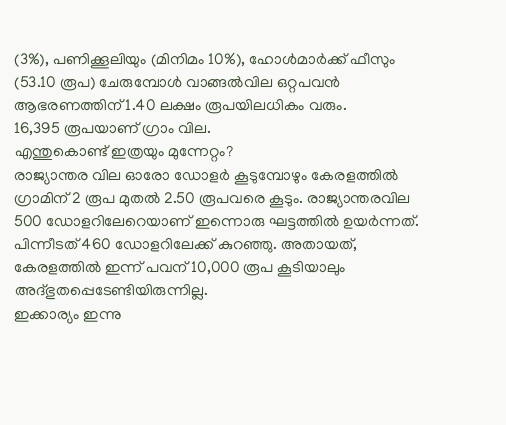(3%), പണിക്കൂലിയും (മിനിമം 10%), ഹോൾമാർക്ക് ഫീസും (53.10 രൂപ) ചേരുമ്പോൾ വാങ്ങൽവില ഒറ്റപവൻ ആഭരണത്തിന് 1.40 ലക്ഷം രൂപയിലധികം വരും.
16,395 രൂപയാണ് ഗ്രാം വില.
എന്തുകൊണ്ട് ഇത്രയും മുന്നേറ്റം?
രാജ്യാന്തര വില ഓരോ ഡോളർ കൂടുമ്പോഴും കേരളത്തിൽ ഗ്രാമിന് 2 രൂപ മുതൽ 2.50 രൂപവരെ കൂടും. രാജ്യാന്തരവില 500 ഡോളറിലേറെയാണ് ഇന്നൊരു ഘട്ടത്തിൽ ഉയർന്നത്.
പിന്നീടത് 460 ഡോളറിലേക്ക് കുറഞ്ഞു. അതായത്, കേരളത്തിൽ ഇന്ന് പവന് 10,000 രൂപ കൂടിയാലും അദ്ഭുതപ്പെടേണ്ടിയിരുന്നില്ല.
ഇക്കാര്യം ഇന്നു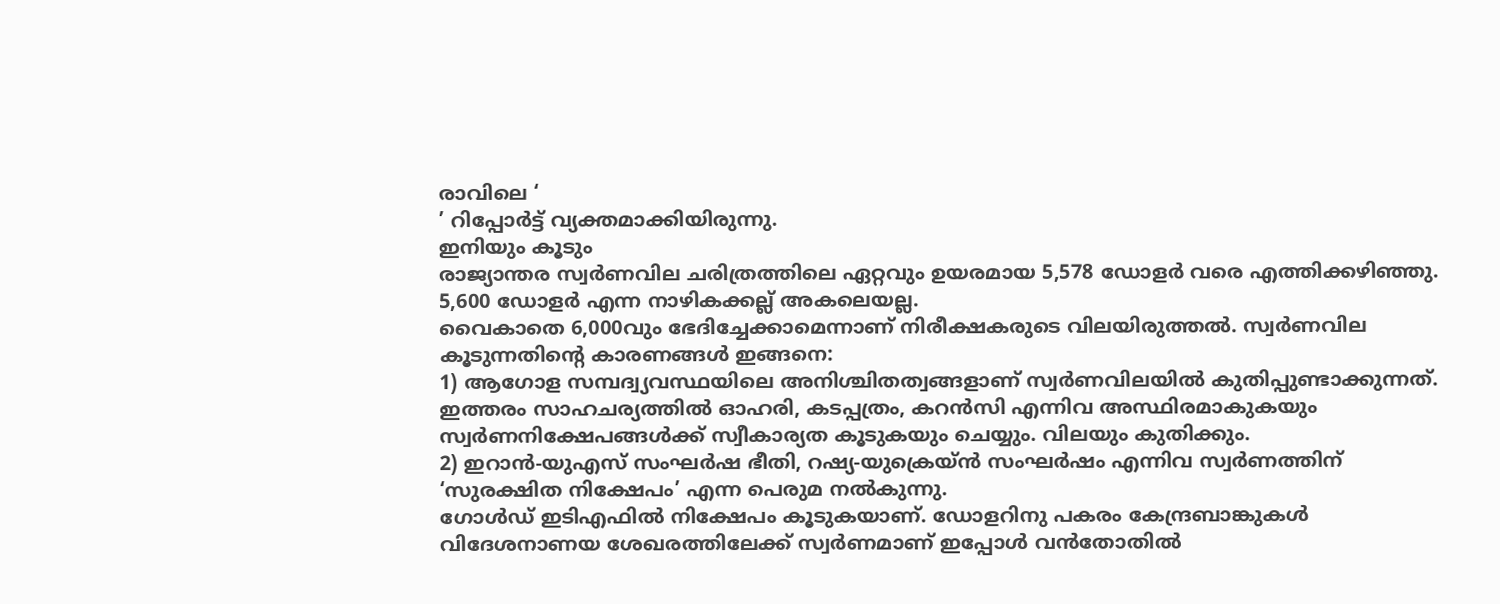രാവിലെ ‘
’ റിപ്പോർട്ട് വ്യക്തമാക്കിയിരുന്നു.
ഇനിയും കൂടും
രാജ്യാന്തര സ്വർണവില ചരിത്രത്തിലെ ഏറ്റവും ഉയരമായ 5,578 ഡോളർ വരെ എത്തിക്കഴിഞ്ഞു. 5,600 ഡോളർ എന്ന നാഴികക്കല്ല് അകലെയല്ല.
വൈകാതെ 6,000വും ഭേദിച്ചേക്കാമെന്നാണ് നിരീക്ഷകരുടെ വിലയിരുത്തൽ. സ്വർണവില കൂടുന്നതിന്റെ കാരണങ്ങൾ ഇങ്ങനെ:
1) ആഗോള സമ്പദ്വ്യവസ്ഥയിലെ അനിശ്ചിതത്വങ്ങളാണ് സ്വർണവിലയിൽ കുതിപ്പുണ്ടാക്കുന്നത്.
ഇത്തരം സാഹചര്യത്തിൽ ഓഹരി, കടപ്പത്രം, കറൻസി എന്നിവ അസ്ഥിരമാകുകയും സ്വർണനിക്ഷേപങ്ങൾക്ക് സ്വീകാര്യത കൂടുകയും ചെയ്യും. വിലയും കുതിക്കും.
2) ഇറാൻ-യുഎസ് സംഘർഷ ഭീതി, റഷ്യ-യുക്രെയ്ൻ സംഘർഷം എന്നിവ സ്വർണത്തിന് ‘സുരക്ഷിത നിക്ഷേപം’ എന്ന പെരുമ നൽകുന്നു.
ഗോൾഡ് ഇടിഎഫിൽ നിക്ഷേപം കൂടുകയാണ്. ഡോളറിനു പകരം കേന്ദ്രബാങ്കുകൾ വിദേശനാണയ ശേഖരത്തിലേക്ക് സ്വർണമാണ് ഇപ്പോൾ വൻതോതിൽ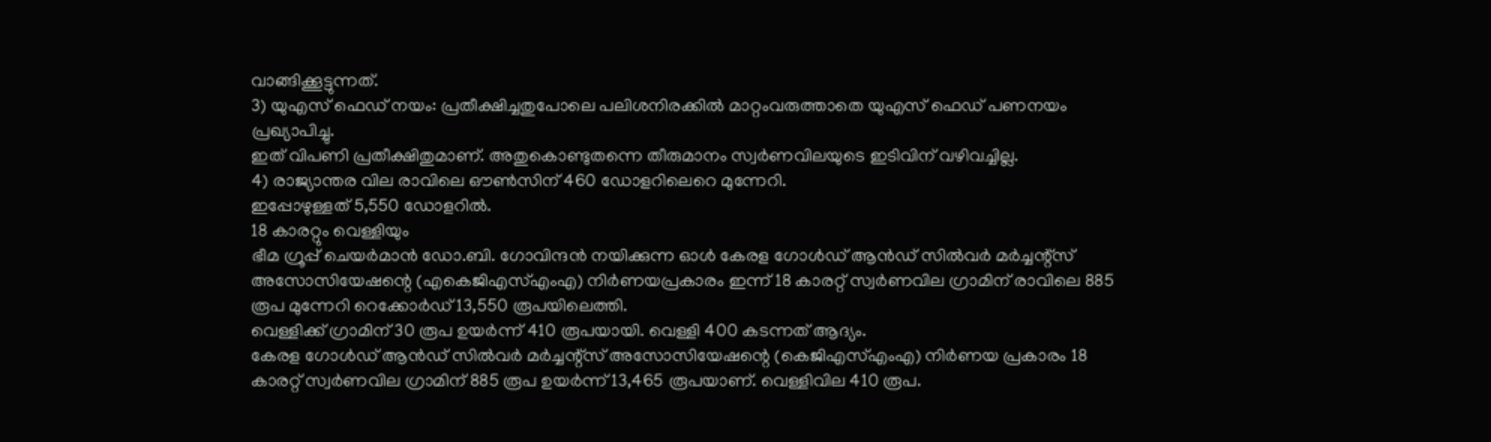വാങ്ങിക്കൂട്ടുന്നത്.
3) യുഎസ് ഫെഡ് നയം: പ്രതീക്ഷിച്ചതുപോലെ പലിശനിരക്കിൽ മാറ്റംവരുത്താതെ യുഎസ് ഫെഡ് പണനയം പ്രഖ്യാപിച്ചു.
ഇത് വിപണി പ്രതീക്ഷിതുമാണ്. അതുകൊണ്ടുതന്നെ തീരുമാനം സ്വർണവിലയുടെ ഇടിവിന് വഴിവച്ചില്ല.
4) രാജ്യാന്തര വില രാവിലെ ഔൺസിന് 460 ഡോളറിലെറെ മുന്നേറി.
ഇപ്പോഴുള്ളത് 5,550 ഡോളറിൽ.
18 കാരറ്റും വെള്ളിയും
ഭീമ ഗ്രൂപ്പ് ചെയർമാൻ ഡോ.ബി. ഗോവിന്ദൻ നയിക്കുന്ന ഓൾ കേരള ഗോൾഡ് ആൻഡ് സിൽവർ മർച്ചന്റ്സ് അസോസിയേഷന്റെ (എകെജിഎസ്എംഎ) നിർണയപ്രകാരം ഇന്ന് 18 കാരറ്റ് സ്വർണവില ഗ്രാമിന് രാവിലെ 885 രൂപ മുന്നേറി റെക്കോർഡ് 13,550 രൂപയിലെത്തി.
വെള്ളിക്ക് ഗ്രാമിന് 30 രൂപ ഉയർന്ന് 410 രൂപയായി. വെള്ളി 400 കടന്നത് ആദ്യം.
കേരള ഗോൾഡ് ആൻഡ് സിൽവർ മർച്ചന്റ്സ് അസോസിയേഷന്റെ (കെജിഎസ്എംഎ) നിർണയ പ്രകാരം 18 കാരറ്റ് സ്വർണവില ഗ്രാമിന് 885 രൂപ ഉയർന്ന് 13,465 രൂപയാണ്. വെള്ളിവില 410 രൂപ.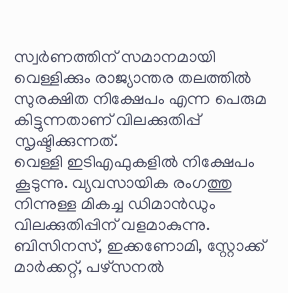സ്വർണത്തിന് സമാനമായി വെള്ളിക്കും രാജ്യാന്തര തലത്തിൽ സുരക്ഷിത നിക്ഷേപം എന്ന പെരുമ കിട്ടുന്നതാണ് വിലക്കുതിപ്പ് സൃഷ്ടിക്കുന്നത്.
വെള്ളി ഇടിഎഫുകളിൽ നിക്ഷേപം കൂടുന്നു. വ്യവസായിക രംഗത്തു നിന്നുള്ള മികച്ച ഡിമാൻഡും വിലക്കുതിപ്പിന് വളമാകുന്നു.
ബിസിനസ്, ഇക്കണോമി, സ്റ്റോക്ക് മാർക്കറ്റ്, പഴ്സനൽ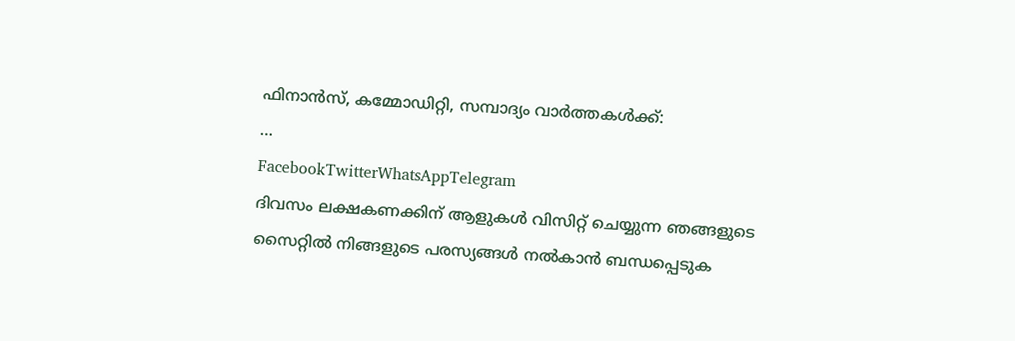ഫിനാൻസ്, കമ്മോഡിറ്റി, സമ്പാദ്യം വാർത്തകൾക്ക്:
…
FacebookTwitterWhatsAppTelegram
ദിവസം ലക്ഷകണക്കിന് ആളുകൾ വിസിറ്റ് ചെയ്യുന്ന ഞങ്ങളുടെ സൈറ്റിൽ നിങ്ങളുടെ പരസ്യങ്ങൾ നൽകാൻ ബന്ധപ്പെടുക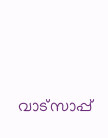വാട്സാപ്പ്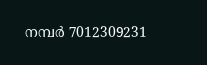നമ്പർ 7012309231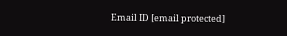Email ID [email protected]